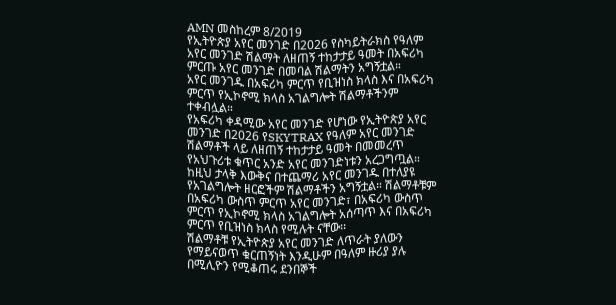AMN መስከረም 8/2019
የኢትዮጵያ አየር መንገድ በ2026 የስካይትራክስ የዓለም አየር መንገድ ሽልማት ለዘጠኝ ተከታታይ ዓመት በአፍሪካ ምርጡ አየር መንገድ በመባል ሽልማትን አግኝቷል።
አየር መንገዱ በአፍሪካ ምርጥ የቢዝነስ ክላስ እና በአፍሪካ ምርጥ የኢኮኖሚ ክላስ አገልግሎት ሽልማቶችንም ተቀብሏል።
የአፍሪካ ቀዳሚው አየር መንገድ የሆነው የኢትዮጵያ አየር መንገድ በ2026 የSKYTRAX የዓለም አየር መንገድ ሽልማቶች ላይ ለዘጠኝ ተከታታይ ዓመት በመመረጥ የአህጉሪቱ ቁጥር አንድ አየር መንገድነቱን አረጋግጧል።
ከዚህ ታላቅ እውቅና በተጨማሪ አየር መንገዱ በተለያዩ የአገልግሎት ዘርፎችም ሽልማቶችን አግኝቷል። ሽልማቶቹም በአፍሪካ ውስጥ ምርጥ አየር መንገድ፣ በአፍሪካ ውስጥ ምርጥ የኢኮኖሚ ክላስ አገልግሎት አሰጣጥ እና በአፍሪካ ምርጥ የቢዝነስ ክላስ የሚሉት ናቸው፡፡
ሽልማቶቹ የኢትዮጵያ አየር መንገድ ለጥራት ያለውን የማይናወጥ ቁርጠኝነት እንዲሁም በዓለም ዙሪያ ያሉ በሚሊዮን የሚቆጠሩ ደንበኞች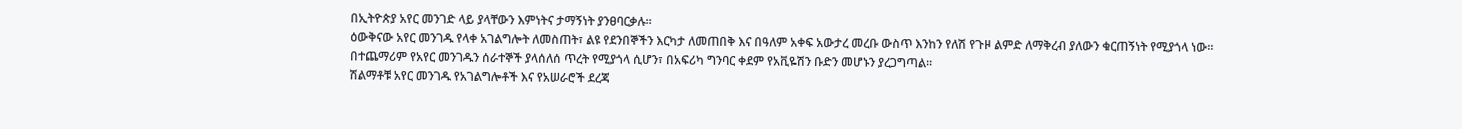በኢትዮጵያ አየር መንገድ ላይ ያላቸውን እምነትና ታማኝነት ያንፀባርቃሉ።
ዕውቅናው አየር መንገዱ የላቀ አገልግሎት ለመስጠት፣ ልዩ የደንበኞችን እርካታ ለመጠበቅ እና በዓለም አቀፍ አውታረ መረቡ ውስጥ እንከን የለሽ የጉዞ ልምድ ለማቅረብ ያለውን ቁርጠኝነት የሚያጎላ ነው።
በተጨማሪም የአየር መንገዱን ሰራተኞች ያላሰለሰ ጥረት የሚያጎላ ሲሆን፣ በአፍሪካ ግንባር ቀደም የአቪዬሽን ቡድን መሆኑን ያረጋግጣል።
ሽልማቶቹ አየር መንገዱ የአገልግሎቶች እና የአሠራሮች ደረጃ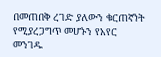በመጠበቅ ረገድ ያለውን ቁርጠኛነት የሚያረጋግጥ መሆኑን የአየር መንገዱ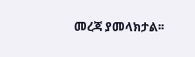መረጃ ያመላክታል፡፡